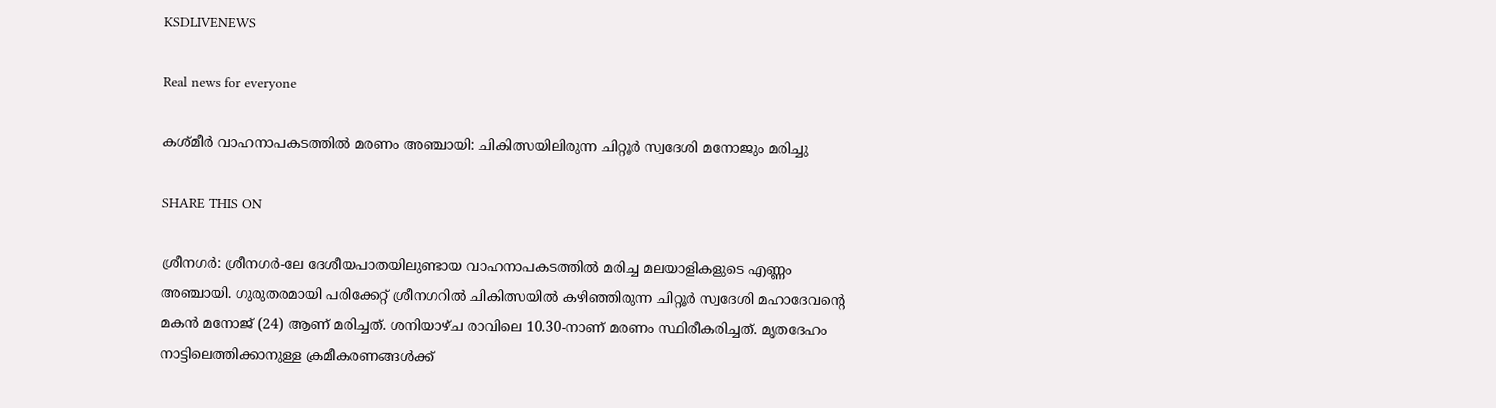KSDLIVENEWS

Real news for everyone

കശ്മീര്‍ വാഹനാപകടത്തിൽ മരണം അഞ്ചായി: ചികിത്സയിലിരുന്ന ചിറ്റൂർ സ്വദേശി മനോജും മരിച്ചു

SHARE THIS ON

ശ്രീനഗര്‍: ശ്രീനഗര്‍-ലേ ദേശീയപാതയിലുണ്ടായ വാഹനാപകടത്തില്‍ മരിച്ച മലയാളികളുടെ എണ്ണം അഞ്ചായി. ഗുരുതരമായി പരിക്കേറ്റ് ശ്രീനഗറില്‍ ചികിത്സയില്‍ കഴിഞ്ഞിരുന്ന ചിറ്റൂര്‍ സ്വദേശി മഹാദേവന്റെ മകന്‍ മനോജ് (24) ആണ് മരിച്ചത്. ശനിയാഴ്ച രാവിലെ 10.30-നാണ് മരണം സ്ഥിരീകരിച്ചത്. മൃതദേഹം നാട്ടിലെത്തിക്കാനുള്ള ക്രമീകരണങ്ങള്‍ക്ക്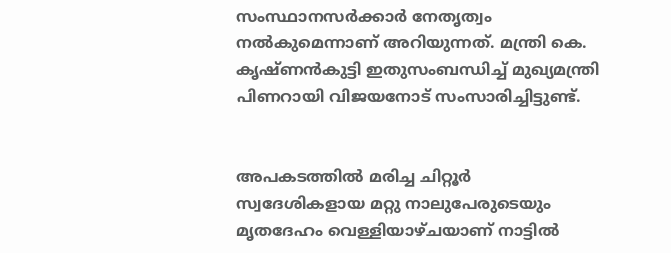സംസ്ഥാനസര്‍ക്കാര്‍ നേതൃത്വം നല്‍കുമെന്നാണ് അറിയുന്നത്. മന്ത്രി കെ. കൃഷ്ണന്‍കുട്ടി ഇതുസംബന്ധിച്ച് മുഖ്യമന്ത്രി പിണറായി വിജയനോട് സംസാരിച്ചിട്ടുണ്ട്.


അപകടത്തില്‍ മരിച്ച ചിറ്റൂര്‍ സ്വദേശികളായ മറ്റു നാലുപേരുടെയും മൃതദേഹം വെള്ളിയാഴ്ചയാണ് നാട്ടില്‍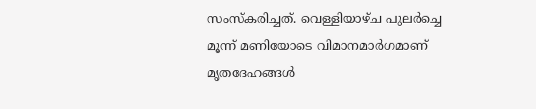സംസ്‌കരിച്ചത്. വെള്ളിയാഴ്ച പുലര്‍ച്ചെ മൂന്ന് മണിയോടെ വിമാനമാര്‍ഗമാണ് മൃതദേഹങ്ങള്‍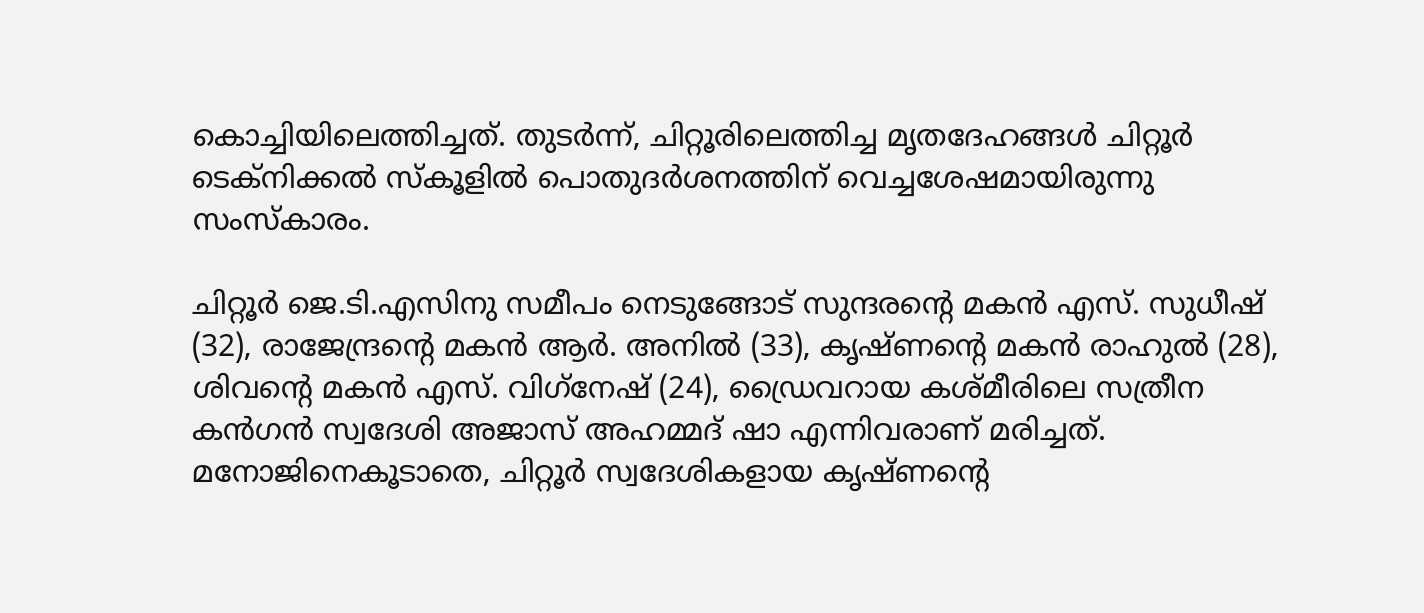കൊച്ചിയിലെത്തിച്ചത്. തുടര്‍ന്ന്, ചിറ്റൂരിലെത്തിച്ച മൃതദേഹങ്ങള്‍ ചിറ്റൂര്‍ ടെക്നിക്കല്‍ സ്‌കൂളില്‍ പൊതുദര്‍ശനത്തിന് വെച്ചശേഷമായിരുന്നു സംസ്‌കാരം.

ചിറ്റൂര്‍ ജെ.ടി.എസിനു സമീപം നെടുങ്ങോട് സുന്ദരന്റെ മകന്‍ എസ്. സുധീഷ് (32), രാജേന്ദ്രന്റെ മകന്‍ ആര്‍. അനില്‍ (33), കൃഷ്ണന്റെ മകന്‍ രാഹുല്‍ (28), ശിവന്റെ മകന്‍ എസ്. വിഗ്‌നേഷ് (24), ഡ്രൈവറായ കശ്മീരിലെ സത്രീന കന്‍ഗന്‍ സ്വദേശി അജാസ് അഹമ്മദ് ഷാ എന്നിവരാണ് മരിച്ചത്. മനോജിനെകൂടാതെ, ചിറ്റൂര്‍ സ്വദേശികളായ കൃഷ്ണന്റെ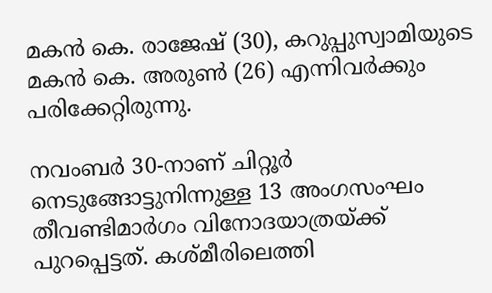മകന്‍ കെ. രാജേഷ് (30), കറുപ്പുസ്വാമിയുടെ മകന്‍ കെ. അരുണ്‍ (26) എന്നിവര്‍ക്കും പരിക്കേറ്റിരുന്നു.

നവംബര്‍ 30-നാണ് ചിറ്റൂര്‍ നെടുങ്ങോട്ടുനിന്നുള്ള 13 അംഗസംഘം തീവണ്ടിമാര്‍ഗം വിനോദയാത്രയ്ക്ക് പുറപ്പെട്ടത്. കശ്മീരിലെത്തി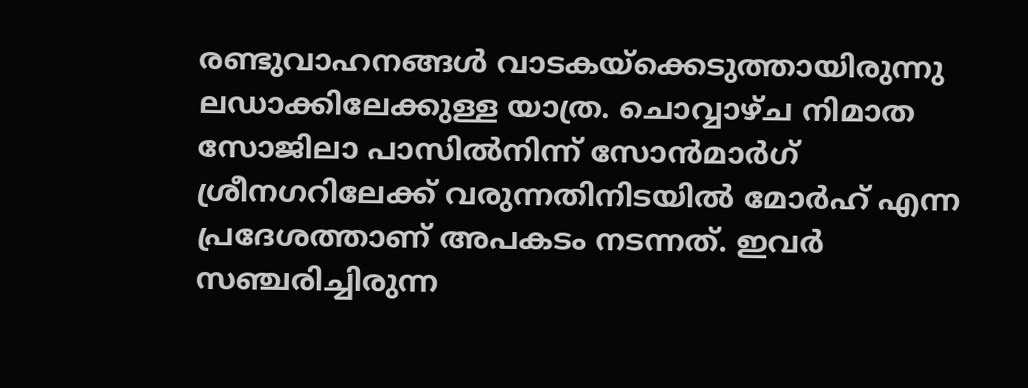രണ്ടുവാഹനങ്ങള്‍ വാടകയ്ക്കെടുത്തായിരുന്നു ലഡാക്കിലേക്കുള്ള യാത്ര. ചൊവ്വാഴ്ച നിമാത സോജിലാ പാസില്‍നിന്ന് സോന്‍മാര്‍ഗ് ശ്രീനഗറിലേക്ക് വരുന്നതിനിടയില്‍ മോര്‍ഹ് എന്ന പ്രദേശത്താണ് അപകടം നടന്നത്. ഇവര്‍ സഞ്ചരിച്ചിരുന്ന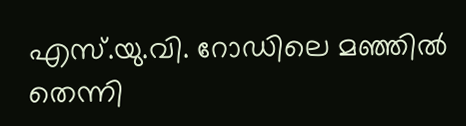എസ്.യു.വി. റോഡിലെ മഞ്ഞില്‍ തെന്നി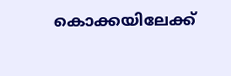കൊക്കയിലേക്ക്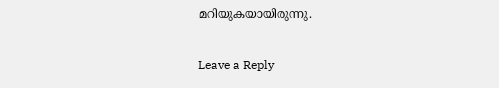മറിയുകയായിരുന്നു.

Leave a Reply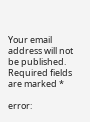Your email address will not be published. Required fields are marked *

error: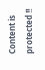Content is protected !!